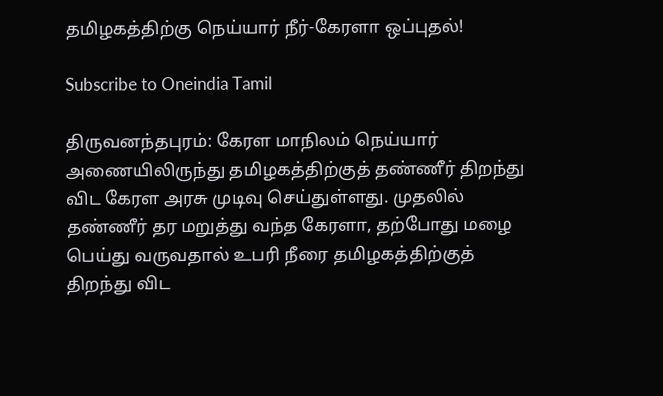தமிழகத்திற்கு நெய்யார் நீர்-கேரளா ஒப்புதல்!

Subscribe to Oneindia Tamil

திருவனந்தபுரம்: கேரள மாநிலம் நெய்யார் அணையிலிருந்து தமிழகத்திற்குத் தண்ணீர் திறந்து விட கேரள அரசு முடிவு செய்துள்ளது. முதலில் தண்ணீர் தர மறுத்து வந்த கேரளா, தற்போது மழை பெய்து வருவதால் உபரி நீரை தமிழகத்திற்குத் திறந்து விட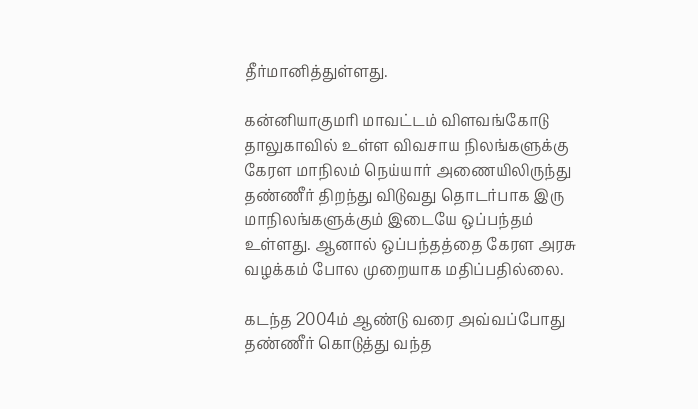தீர்மானித்துள்ளது.

கன்னியாகுமரி மாவட்டம் விளவங்கோடு தாலுகாவில் உள்ள விவசாய நிலங்களுக்கு கேரள மாநிலம் நெய்யார் அணையிலிருந்து தண்ணீர் திறந்து விடுவது தொடர்பாக இரு மாநிலங்களுக்கும் இடையே ஒப்பந்தம் உள்ளது. ஆனால் ஒப்பந்தத்தை கேரள அரசு வழக்கம் போல முறையாக மதிப்பதில்லை.

கடந்த 2004ம் ஆண்டு வரை அவ்வப்போது தண்ணீர் கொடுத்து வந்த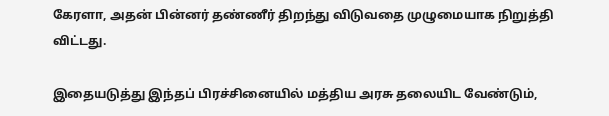கேரளா, அதன் பின்னர் தண்ணீர் திறந்து விடுவதை முழுமையாக நிறுத்தி விட்டது.

இதையடுத்து இந்தப் பிரச்சினையில் மத்திய அரசு தலையிட வேண்டும்,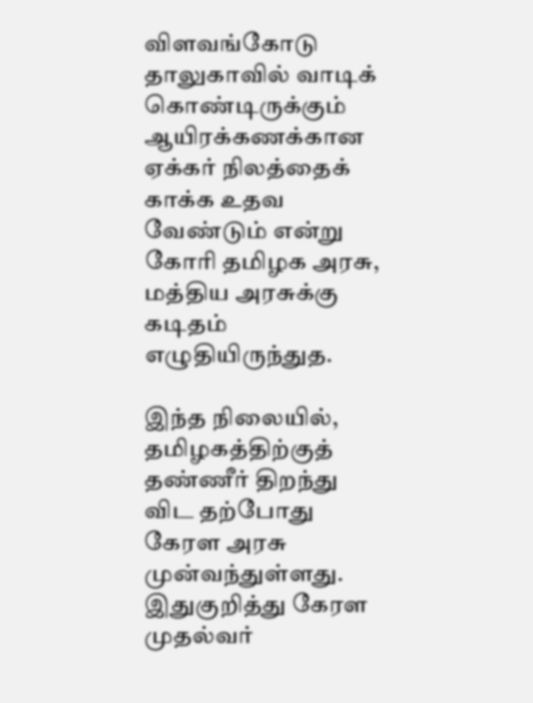விளவங்கோடு தாலுகாவில் வாடிக் கொண்டிருக்கும் ஆயிரக்கணக்கான ஏக்கர் நிலத்தைக் காக்க உதவ வேண்டும் என்று கோரி தமிழக அரசு, மத்திய அரசுக்கு கடிதம் எழுதியிருந்துத.

இந்த நிலையில், தமிழகத்திற்குத் தண்ணீர் திறந்து விட தற்போது கேரள அரசு முன்வந்துள்ளது. இதுகுறித்து கேரள முதல்வர்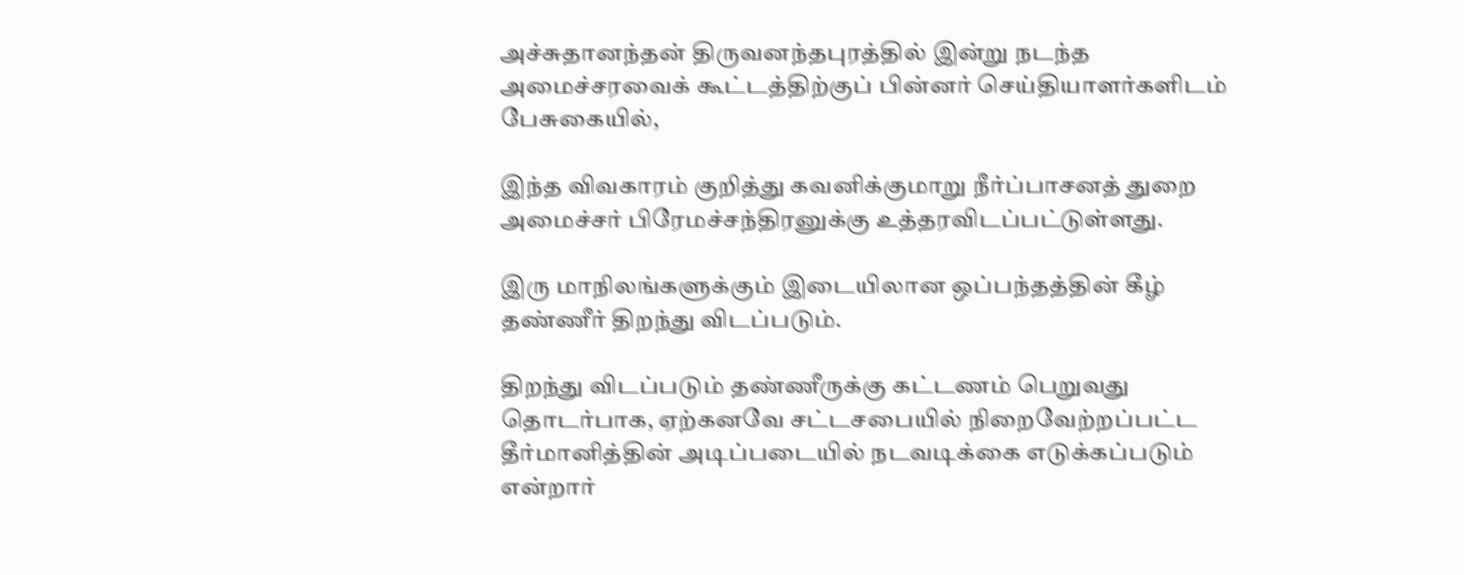அச்சுதானந்தன் திருவனந்தபுரத்தில் இன்று நடந்த அமைச்சரவைக் கூட்டத்திற்குப் பின்னர் செய்தியாளர்களிடம் பேசுகையில்,

இந்த விவகாரம் குறித்து கவனிக்குமாறு நீர்ப்பாசனத் துறை அமைச்சர் பிரேமச்சந்திரனுக்கு உத்தரவிடப்பட்டுள்ளது.

இரு மாநிலங்களுக்கும் இடையிலான ஒப்பந்தத்தின் கீழ் தண்ணீர் திறந்து விடப்படும்.

திறந்து விடப்படும் தண்ணீருக்கு கட்டணம் பெறுவது தொடர்பாக, ஏற்கனவே சட்டசபையில் நிறைவேற்றப்பட்ட தீர்மானித்தின் அடிப்படையில் நடவடிக்கை எடுக்கப்படும் என்றார்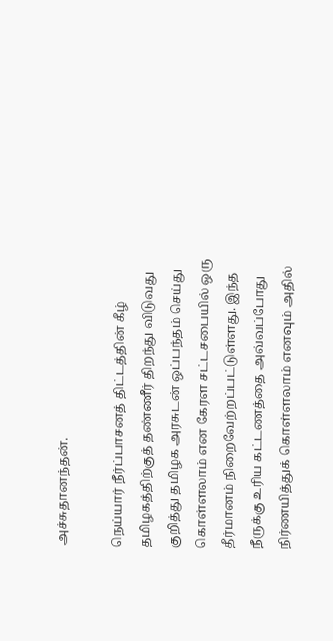அச்சுதானந்தன்.

நெய்யார் நீர்ப்பாசனத் திட்டத்தின் கீழ் தமிழகத்திற்குத் தண்ணீர் திறந்து விடுவது குறித்து தமிழக அரசுடன் ஒப்பந்தம் செய்து கொள்ளலாம் என கேரள சட்டசபையில் ஒரு தீர்மானம் நிறைவேற்றப்பட்டுள்ளது. இந்த நீருக்கு உரிய கட்டணத்தை அவ்வப்போது நிர்ணயித்துக் கொள்ளலாம் எனவும் அதில்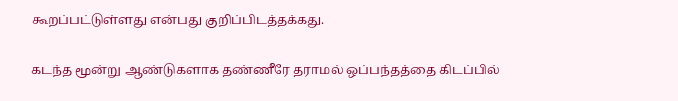கூறப்பட்டுள்ளது என்பது குறிப்பிடத்தக்கது.

கடந்த மூன்று ஆண்டுகளாக தண்ணீரே தராமல் ஒப்பந்தத்தை கிடப்பில்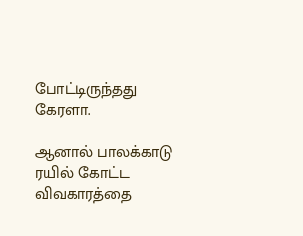போட்டிருந்தது கேரளா.

ஆனால் பாலக்காடு ரயில் கோட்ட விவகாரத்தை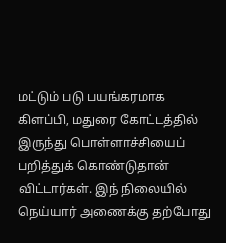மட்டும் படு பயங்கரமாக கிளப்பி, மதுரை கோட்டத்தில் இருந்து பொள்ளாச்சியைப் பறித்துக் கொண்டுதான் விட்டார்கள். இந் நிலையில் நெய்யார் அணைக்கு தற்போது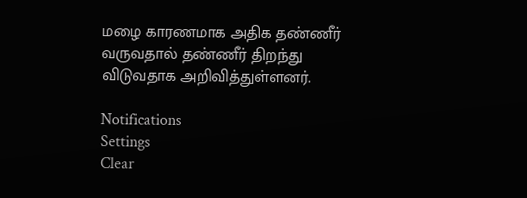மழை காரணமாக அதிக தண்ணீர் வருவதால் தண்ணீர் திறந்து விடுவதாக அறிவித்துள்ளனர்.

Notifications
Settings
Clear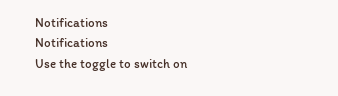Notifications
Notifications
Use the toggle to switch on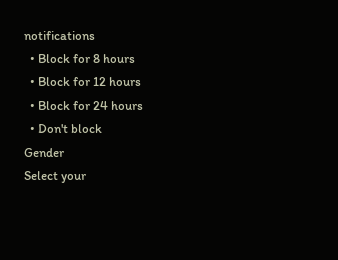notifications
  • Block for 8 hours
  • Block for 12 hours
  • Block for 24 hours
  • Don't block
Gender
Select your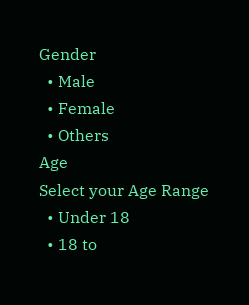Gender
  • Male
  • Female
  • Others
Age
Select your Age Range
  • Under 18
  • 18 to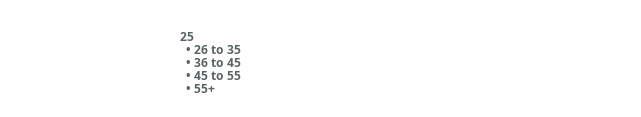25
  • 26 to 35
  • 36 to 45
  • 45 to 55
  • 55+